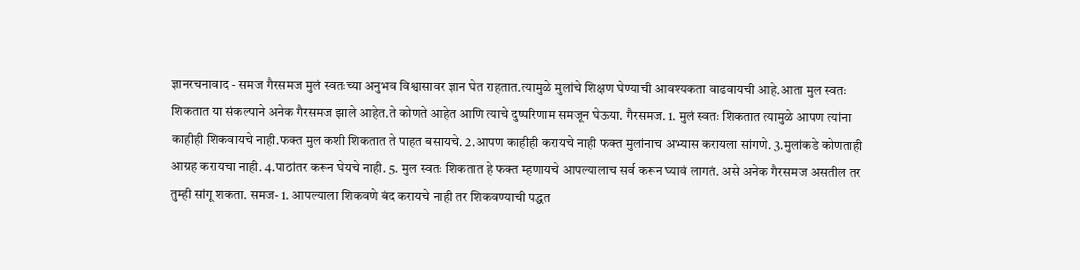ज्ञानरचनावाद - समज गैरसमज मुलं स्वतःच्या अनुभव विश्वासावर ज्ञान घेत राहतात.त्यामुळे मुलांचे शिक्षण घेण्याची आवश्यकता वाढवायची आहे.आता मुल स्वतः शिकतात या संकल्पाने अनेक गैरसमज झाले आहेत.ते कोणते आहेत आणि त्याचे दुष्परिणाम समजून घेऊया. गैरसमज. 1. मुलं स्वतः शिकतात त्यामुळे आपण त्यांना काहीही शिकवायचे नाही.फक्त मुल कशी शिकतात ते पाहत बसायचे. 2.आपण काहीही करायचे नाही फक्त मुलांनाच अभ्यास करायला सांगणे. 3.मुलांकडे कोणताही आग्रह करायचा नाही. 4.पाठांतर करून घेयचे नाही. 5. मुल स्वतः शिकतात हे फक्त म्हणायचे आपल्यालाच सर्व करून घ्यावं लागतं. असे अनेक गैरसमज असतील तर तुम्ही सांगू शकता. समज- 1. आपल्याला शिकवणे बंद करायचे नाही तर शिकवण्याची पद्धत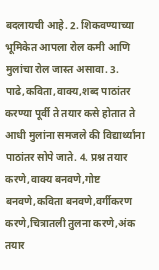बदलायची आहे. 2. शिकवण्याच्या भूमिकेत आपला रोल कमी आणि मुलांचा रोल जास्त असावा. 3. पाढे,कविता,वाक्य,शब्द पाठांतर करण्या पूर्वी ते तयार कसे होतात ते आधी मुलांना समजले की विद्यार्थ्यांना पाठांतर सोपे जाते. 4. प्रश्न तयार करणे,वाक्य बनवणे,गोष्ट बनवणे,कविता बनवणे,वर्गीकरण करणे,चित्रातली तुलना करणे,अंक तयार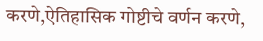करणे,ऐतिहासिक गोष्टीचे वर्णन करणे,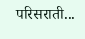परिसराती...